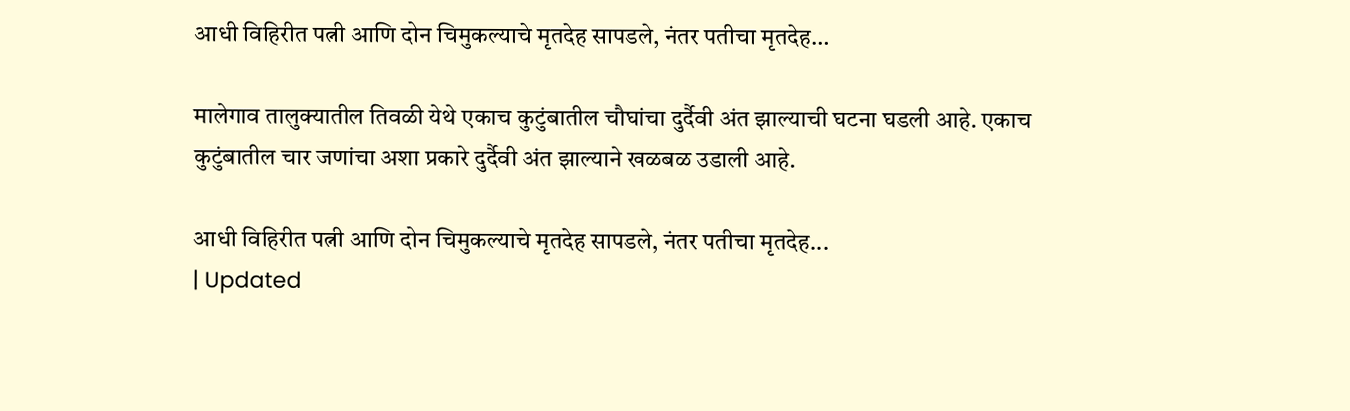आधी विहिरीत पत्नी आणि दोन चिमुकल्याचे मृतदेह सापडले, नंतर पतीचा मृतदेह…

मालेगाव तालुक्यातील तिवळी येथे एकाच कुटुंबातील चौघांचा दुर्दैवी अंत झाल्याची घटना घडली आहे. एकाच कुटुंबातील चार जणांचा अशा प्रकारे दुर्दैवी अंत झाल्याने खळबळ उडाली आहे.

आधी विहिरीत पत्नी आणि दोन चिमुकल्याचे मृतदेह सापडले, नंतर पतीचा मृतदेह...
| Updated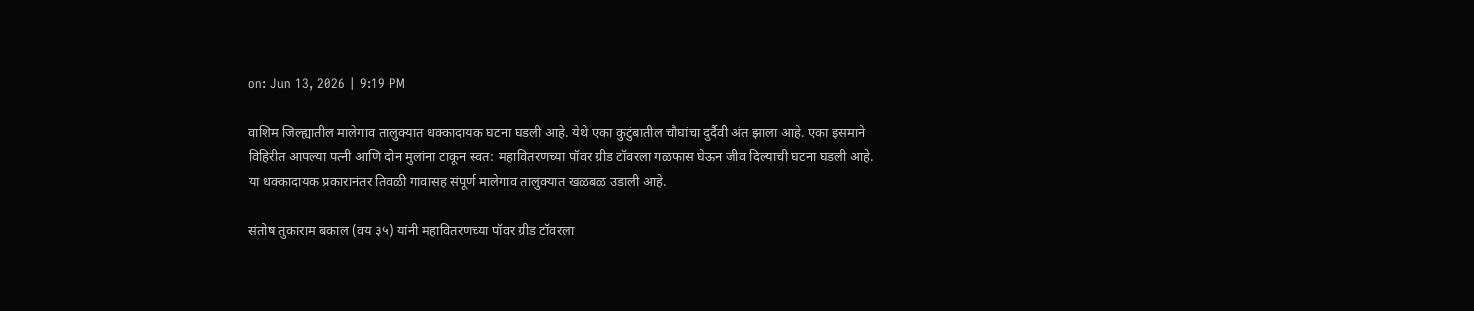on: Jun 13, 2026 | 9:19 PM

वाशिम जिल्ह्यातील मालेगाव तालुक्यात धक्कादायक घटना घडली आहे. येथे एका कुटुंबातील चौघांचा दुर्दैवी अंत झाला आहे. एका इसमाने विहिरीत आपल्या पत्नी आणि दोन मुलांना टाकून स्वत: महावितरणच्या पॉवर ग्रीड टॉवरला गळफास घेऊन जीव दिल्याची घटना घडली आहे. या धक्कादायक प्रकारानंतर तिवळी गावासह संपूर्ण मालेगाव तालुक्यात खळबळ उडाली आहे.

संतोष तुकाराम बकाल (वय ३५) यांनी महावितरणच्या पॉवर ग्रीड टॉवरला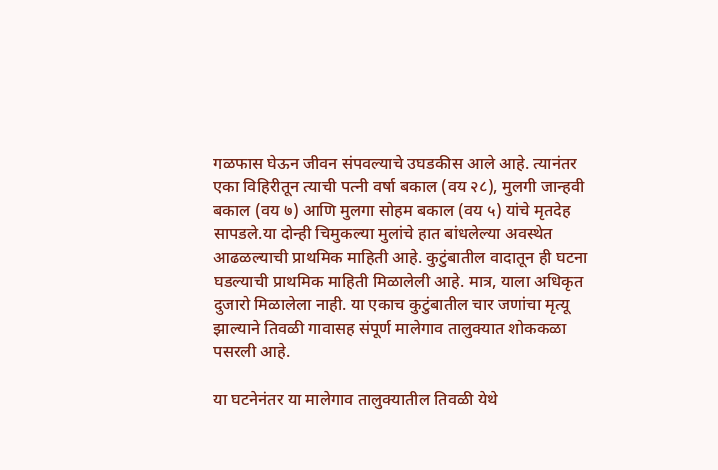गळफास घेऊन जीवन संपवल्याचे उघडकीस आले आहे. त्यानंतर एका विहिरीतून त्याची पत्नी वर्षा बकाल (वय २८), मुलगी जान्हवी बकाल (वय ७) आणि मुलगा सोहम बकाल (वय ५) यांचे मृतदेह सापडले.या दोन्ही चिमुकल्या मुलांचे हात बांधलेल्या अवस्थेत आढळल्याची प्राथमिक माहिती आहे. कुटुंबातील वादातून ही घटना घडल्याची प्राथमिक माहिती मिळालेली आहे. मात्र, याला अधिकृत दुजारो मिळालेला नाही. या एकाच कुटुंबातील चार जणांचा मृत्यू झाल्याने तिवळी गावासह संपूर्ण मालेगाव तालुक्यात शोककळा पसरली आहे.

या घटनेनंतर या मालेगाव तालुक्यातील तिवळी येथे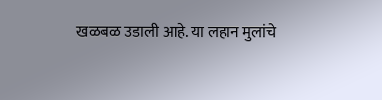खळबळ उडाली आहे. या लहान मुलांचे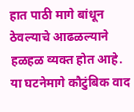हात पाठी मागे बांधून ठेवल्याचे आढळल्याने हळहळ व्यक्त होत आहे. या घटनेमागे कौटुंबिक वाद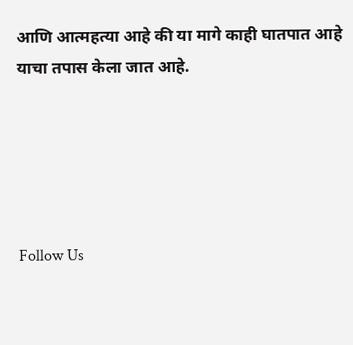आणि आत्महत्या आहे की या मागे काही घातपात आहे याचा तपास केला जात आहे.





Follow Us